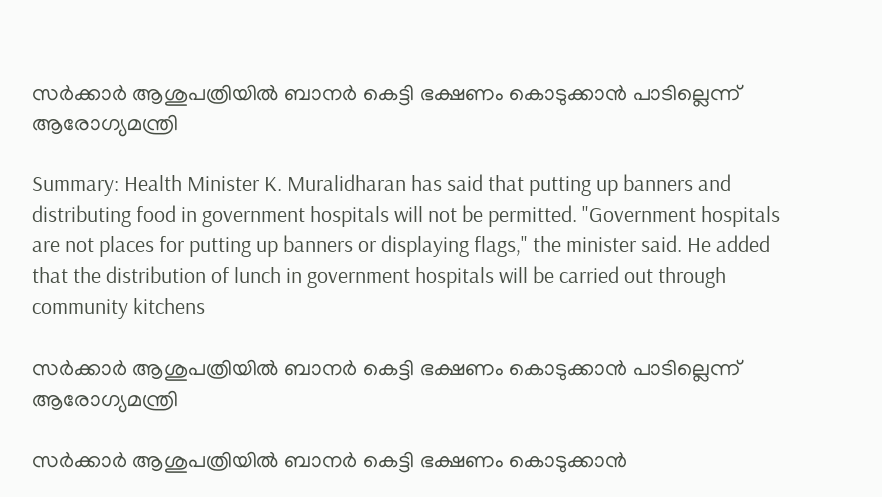സർക്കാർ ആശുപത്രിയില്‍ ബാനർ കെട്ടി ഭക്ഷണം കൊടുക്കാൻ പാടില്ലെന്ന് ആരോഗ്യമന്ത്രി

Summary: Health Minister K. Muralidharan has said that putting up banners and distributing food in government hospitals will not be permitted. "Government hospitals are not places for putting up banners or displaying flags," the minister said. He added that the distribution of lunch in government hospitals will be carried out through community kitchens

സർക്കാർ ആശുപത്രിയില്‍ ബാനർ കെട്ടി ഭക്ഷണം കൊടുക്കാൻ പാടില്ലെന്ന് ആരോഗ്യമന്ത്രി

സർക്കാർ ആശുപത്രിയില്‍ ബാനർ കെട്ടി ഭക്ഷണം കൊടുക്കാൻ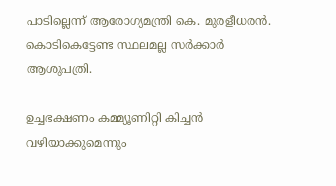പാടില്ലെന്ന് ആരോഗ്യമന്ത്രി കെ. മുരളീധരൻ. കൊടികെട്ടേണ്ട സ്ഥലമല്ല സർക്കാർ ആശുപത്രി.

ഉച്ചഭക്ഷണം കമ്മ്യൂണിറ്റി കിച്ചൻ വഴിയാക്കുമെന്നും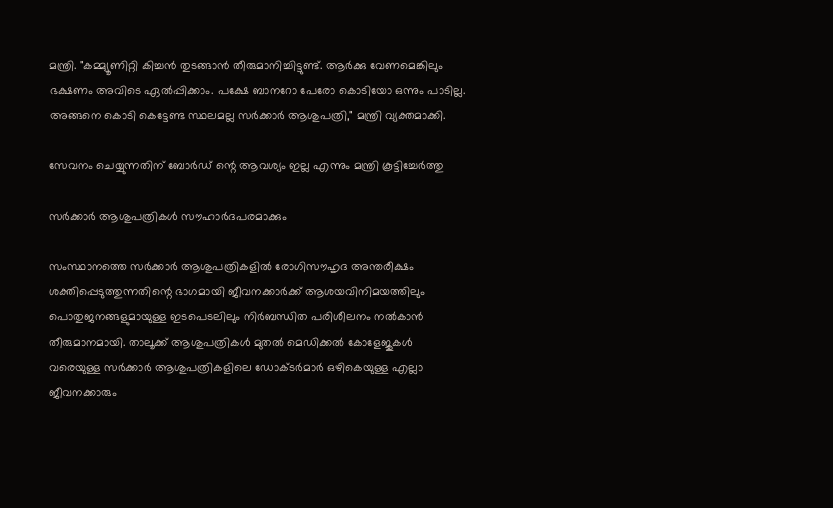മന്ത്രി. "കമ്മ്യൂണിറ്റി കിച്ചൻ തുടങ്ങാൻ തീരുമാനിച്ചിട്ടുണ്ട്. ആർക്കു വേണമെങ്കിലും ഭക്ഷണം അവിടെ ഏല്‍പ്പിക്കാം. പക്ഷേ ബാനറോ പേരോ കൊടിയോ ഒന്നും പാടില്ല. അങ്ങനെ കൊടി കെട്ടേണ്ട സ്ഥലമല്ല സർക്കാർ ആശുപത്രി," മന്ത്രി വ്യക്തമാക്കി.

സേവനം ചെയ്യുന്നതിന് ബോർഡ്‌ ന്റെ ആവശ്യം ഇല്ല എന്നും മന്ത്രി കൂട്ടിച്ചേർത്തു

സർക്കാർ ആശുപത്രികള്‍ സൗഹാർദപരമാക്കും

സംസ്ഥാനത്തെ സർക്കാർ ആശുപത്രികളില്‍ രോഗിസൗഹൃദ അന്തരീക്ഷം ശക്തിപ്പെടുത്തുന്നതിന്റെ ഭാഗമായി ജീവനക്കാർക്ക് ആശയവിനിമയത്തിലും പൊതുജനങ്ങളുമായുള്ള ഇടപെടലിലും നിർബന്ധിത പരിശീലനം നല്‍കാൻ തീരുമാനമായി. താലൂക്ക് ആശുപത്രികള്‍ മുതല്‍ മെഡിക്കല്‍ കോളേജുകള്‍ വരെയുള്ള സർക്കാർ ആശുപത്രികളിലെ ഡോക്ടർമാർ ഒഴികെയുള്ള എല്ലാ ജീവനക്കാരും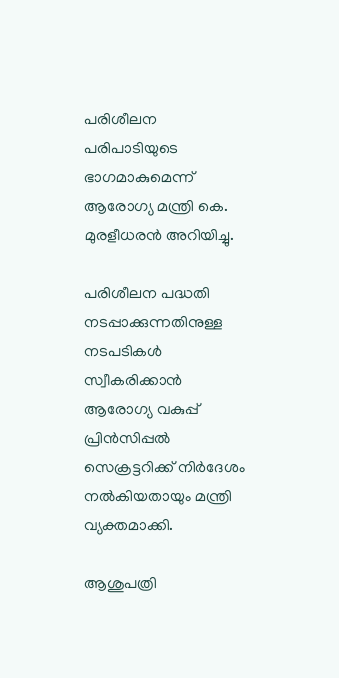പരിശീലന പരിപാടിയുടെ ഭാഗമാകുമെന്ന് ആരോഗ്യ മന്ത്രി കെ. മുരളീധരൻ അറിയിച്ചു.

പരിശീലന പദ്ധതി നടപ്പാക്കുന്നതിനുള്ള നടപടികള്‍ സ്വീകരിക്കാൻ ആരോഗ്യ വകുപ്പ് പ്രിൻസിപ്പല്‍ സെക്രട്ടറിക്ക് നിർദേശം നല്‍കിയതായും മന്ത്രി വ്യക്തമാക്കി.

ആശുപത്രി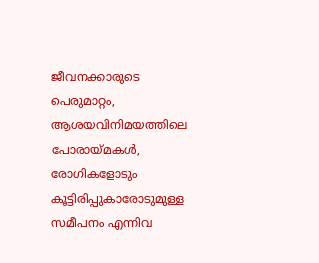ജീവനക്കാരുടെ പെരുമാറ്റം, ആശയവിനിമയത്തിലെ പോരായ്മകള്‍, രോഗികളോടും കൂട്ടിരിപ്പുകാരോടുമുള്ള സമീപനം എന്നിവ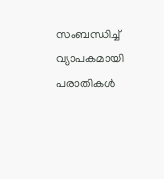സംബന്ധിച്ച്‌ വ്യാപകമായി പരാതികള്‍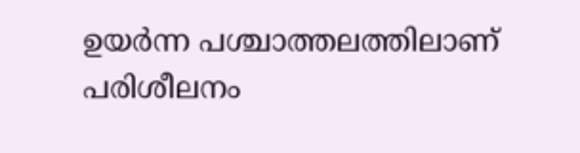ഉയർന്ന പശ്ചാത്തലത്തിലാണ് പരിശീലനം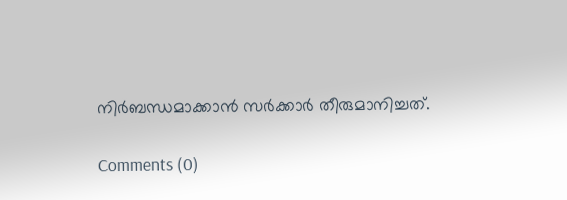നിർബന്ധമാക്കാൻ സർക്കാർ തീരുമാനിച്ചത്.

Comments (0)